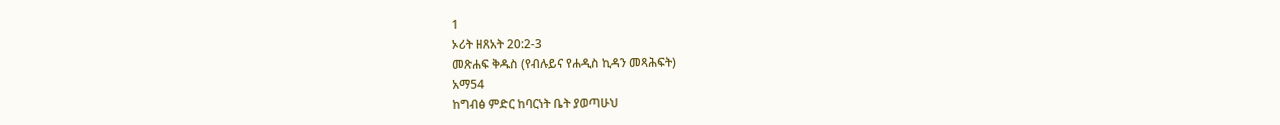1
ኦሪት ዘጸአት 20:2-3
መጽሐፍ ቅዱስ (የብሉይና የሐዲስ ኪዳን መጻሕፍት)
አማ54
ከግብፅ ምድር ከባርነት ቤት ያወጣሁህ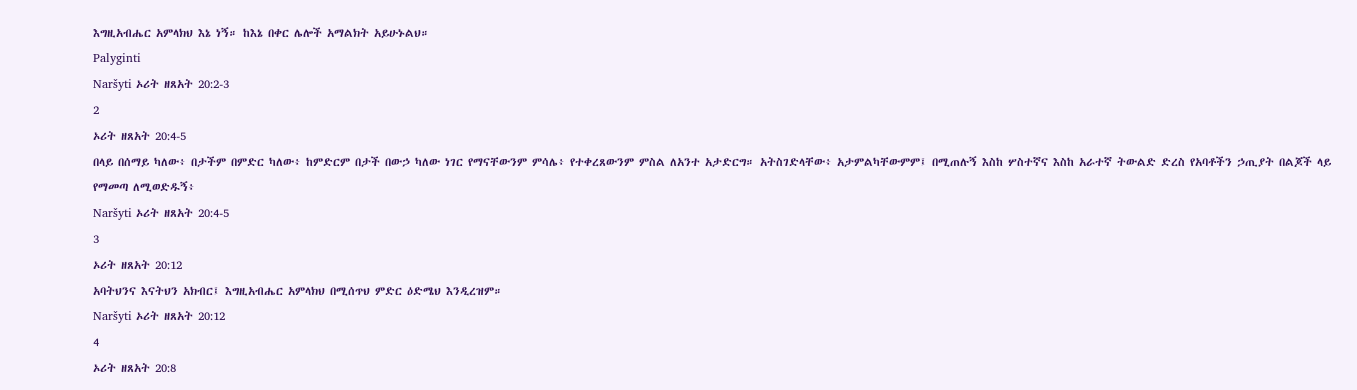እግዚአብሔር አምላክህ እኔ ነኝ። ከእኔ በቀር ሌሎች አማልክት አይሁኑልህ።
Palyginti
Naršyti ኦሪት ዘጸአት 20:2-3
2
ኦሪት ዘጸአት 20:4-5
በላይ በሰማይ ካለው፥ በታችም በምድር ካለው፥ ከምድርም በታች በውኃ ካለው ነገር የማናቸውንም ምሳሌ፥ የተቀረጸውንም ምስል ለአንተ አታድርግ። አትስገድላቸው፥ አታምልካቸውምም፤ በሚጠሉኝ እስከ ሦስተኛና እስከ አራተኛ ትውልድ ድረስ የአባቶችን ኃጢያት በልጆች ላይ የማመጣ ለሚወድዱኝ፥
Naršyti ኦሪት ዘጸአት 20:4-5
3
ኦሪት ዘጸአት 20:12
አባትህንና እናትህን አክብር፤ እግዚአብሔር አምላክህ በሚሰጥህ ምድር ዕድሜህ እንዲረዝም።
Naršyti ኦሪት ዘጸአት 20:12
4
ኦሪት ዘጸአት 20:8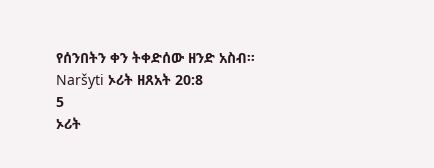የሰንበትን ቀን ትቀድሰው ዘንድ አስብ።
Naršyti ኦሪት ዘጸአት 20:8
5
ኦሪት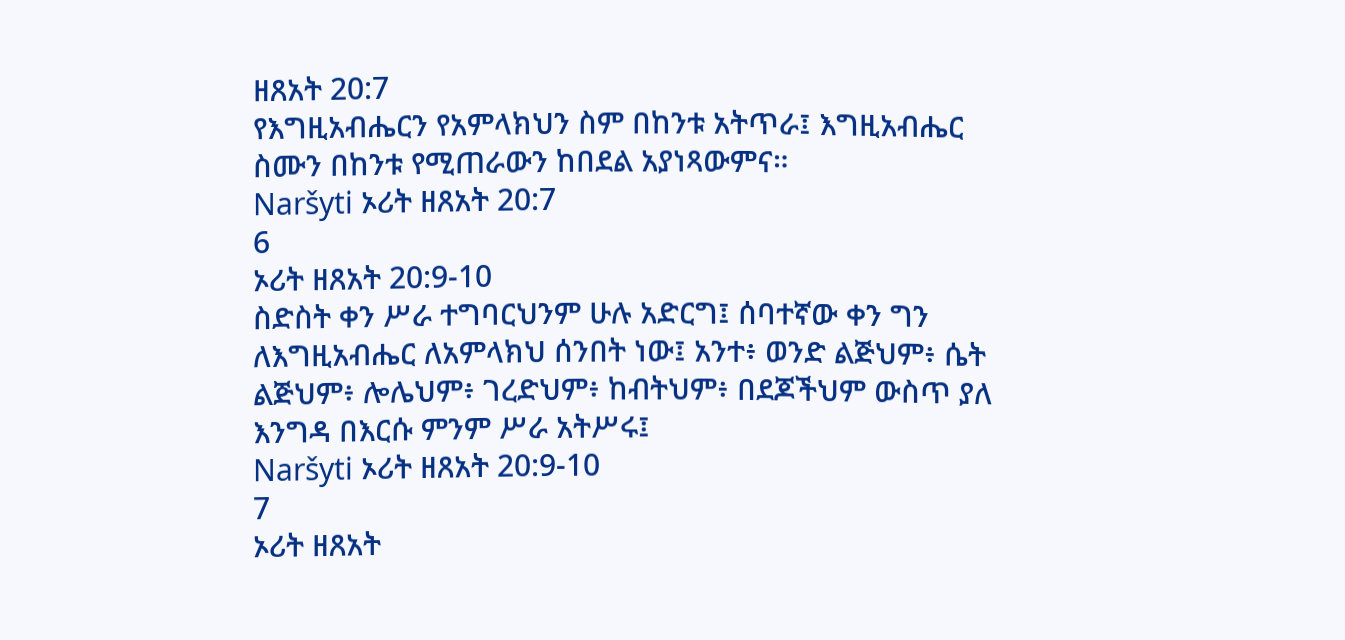ዘጸአት 20:7
የእግዚአብሔርን የአምላክህን ስም በከንቱ አትጥራ፤ እግዚአብሔር ስሙን በከንቱ የሚጠራውን ከበደል አያነጻውምና።
Naršyti ኦሪት ዘጸአት 20:7
6
ኦሪት ዘጸአት 20:9-10
ስድስት ቀን ሥራ ተግባርህንም ሁሉ አድርግ፤ ሰባተኛው ቀን ግን ለእግዚአብሔር ለአምላክህ ሰንበት ነው፤ አንተ፥ ወንድ ልጅህም፥ ሴት ልጅህም፥ ሎሌህም፥ ገረድህም፥ ከብትህም፥ በደጆችህም ውስጥ ያለ እንግዳ በእርሱ ምንም ሥራ አትሥሩ፤
Naršyti ኦሪት ዘጸአት 20:9-10
7
ኦሪት ዘጸአት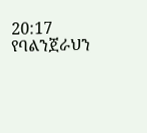20:17
የባልንጀራህን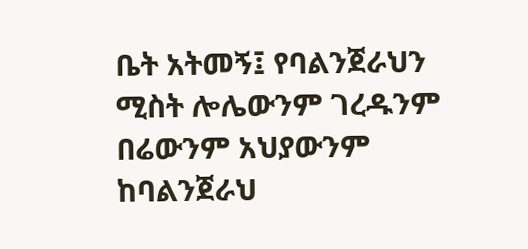ቤት አትመኝ፤ የባልንጀራህን ሚስት ሎሌውንም ገረዱንም በሬውንም አህያውንም ከባልንጀራህ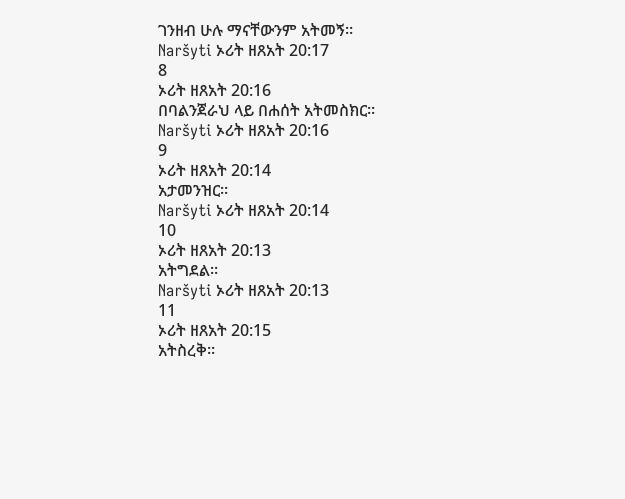ገንዘብ ሁሉ ማናቸውንም አትመኝ።
Naršyti ኦሪት ዘጸአት 20:17
8
ኦሪት ዘጸአት 20:16
በባልንጀራህ ላይ በሐሰት አትመስክር።
Naršyti ኦሪት ዘጸአት 20:16
9
ኦሪት ዘጸአት 20:14
አታመንዝር።
Naršyti ኦሪት ዘጸአት 20:14
10
ኦሪት ዘጸአት 20:13
አትግደል።
Naršyti ኦሪት ዘጸአት 20:13
11
ኦሪት ዘጸአት 20:15
አትስረቅ።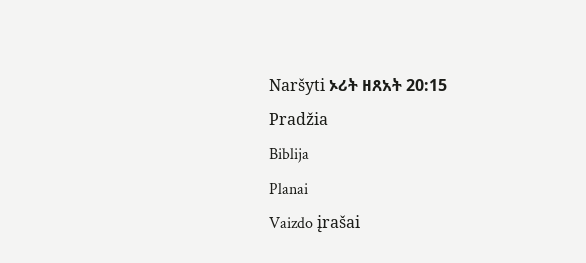Naršyti ኦሪት ዘጸአት 20:15
Pradžia
Biblija
Planai
Vaizdo įrašai